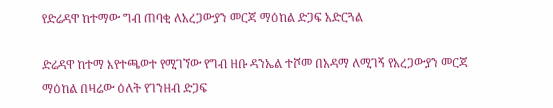የድሬዳዋ ከተማው ግብ ጠባቂ ለአረጋውያን መርጃ ማዕከል ድጋፍ አድርጓል

ድሬዳዋ ከተማ እየተጫወተ የሚገኘው የግብ ዘቡ ዳንኤል ተሾመ በአዳማ ለሚገኝ የአረጋውያን መርጃ ማዕከል በዛሬው ዕለት የገንዘብ ድጋፍ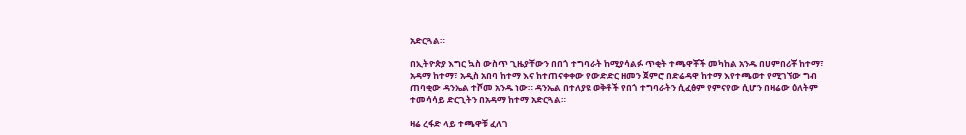አድርጓል።

በኢትዮጵያ እግር ኳስ ውስጥ ጊዜያቸውን በበጎ ተግባራት ከሚያሳልፉ ጥቂት ተጫዋቾች መካከል አንዱ በሀምበሪቾ ከተማ፣ አዳማ ከተማ፣ አዲስ አበባ ከተማ እና ከተጠናቀቀው የውድድር ዘመን ጀምሮ በድሬዳዋ ከተማ እየተጫወተ የሚገኘው ግብ ጠባቂው ዳንኤል ተሾመ አንዱ ነው። ዳንኤል በተለያዩ ወቅቶች የበጎ ተግባራትን ሲፈፅም የምናየው ሲሆን በዛሬው ዕለትም ተመሳሳይ ድርጊትን በአዳማ ከተማ አድርጓል።

ዛሬ ረፋድ ላይ ተጫዋቹ ፈለገ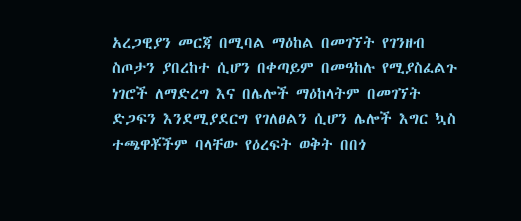አረጋዊያን መርጃ በሚባል ማዕከል በመገኘት የገንዘብ ስጦታን ያበረከተ ሲሆን በቀጣይም በመዓከሉ የሚያስፈልጉ ነገሮች ለማድረግ እና በሌሎች ማዕከላትም በመገኘት ድጋፍን እንደሚያደርግ የገለፀልን ሲሆን ሌሎች እግር ኳስ ተጫዋቾችም ባላቸው የዕረፍት ወቅት በበጎ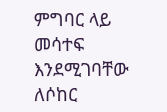ምግባር ላይ መሳተፍ እንደሚገባቸው ለሶከር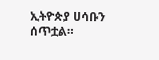ኢትዮጵያ ሀሳቡን ሰጥቷል።